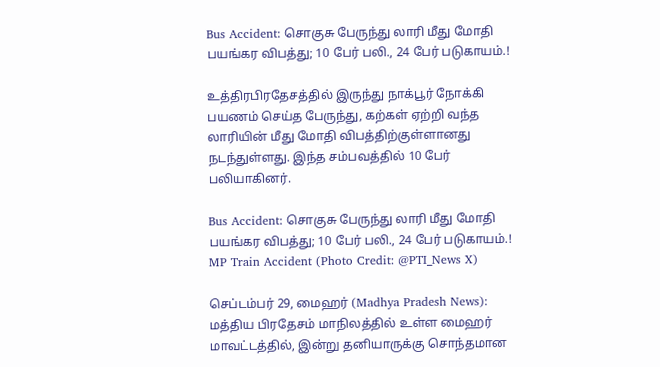Bus Accident: சொகுசு பேருந்து லாரி மீது மோதி பயங்கர விபத்து; 10 பேர் பலி., 24 பேர் படுகாயம்.!

உத்திரபிரதேசத்தில் இருந்து நாக்பூர் நோக்கி பயணம் செய்த பேருந்து, கற்கள் ஏற்றி வந்த லாரியின் மீது மோதி விபத்திற்குள்ளானது நடந்துள்ளது. இந்த சம்பவத்தில் 10 பேர் பலியாகினர்.

Bus Accident: சொகுசு பேருந்து லாரி மீது மோதி பயங்கர விபத்து; 10 பேர் பலி., 24 பேர் படுகாயம்.!
MP Train Accident (Photo Credit: @PTI_News X)

செப்டம்பர் 29, மைஹர் (Madhya Pradesh News): மத்திய பிரதேசம் மாநிலத்தில் உள்ள மைஹர் மாவட்டத்தில், இன்று தனியாருக்கு சொந்தமான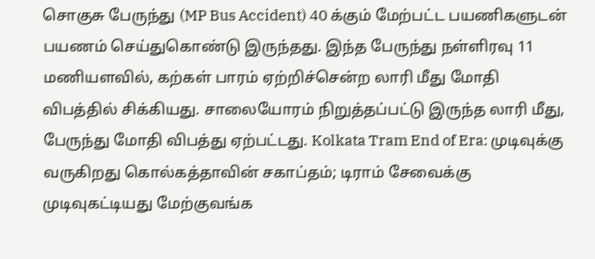சொகுசு பேருந்து (MP Bus Accident) 40 க்கும் மேற்பட்ட பயணிகளுடன் பயணம் செய்துகொண்டு இருந்தது. இந்த பேருந்து நள்ளிரவு 11 மணியளவில், கற்கள் பாரம் ஏற்றிச்சென்ற லாரி மீது மோதி விபத்தில் சிக்கியது. சாலையோரம் நிறுத்தப்பட்டு இருந்த லாரி மீது, பேருந்து மோதி விபத்து ஏற்பட்டது. Kolkata Tram End of Era: முடிவுக்கு வருகிறது கொல்கத்தாவின் சகாப்தம்; டிராம் சேவைக்கு முடிவுகட்டியது மேற்குவங்க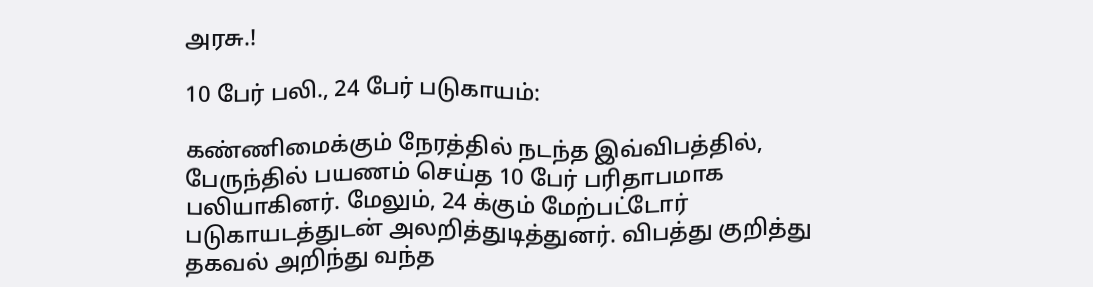அரசு.!

10 பேர் பலி., 24 பேர் படுகாயம்:

கண்ணிமைக்கும் நேரத்தில் நடந்த இவ்விபத்தில், பேருந்தில் பயணம் செய்த 10 பேர் பரிதாபமாக பலியாகினர். மேலும், 24 க்கும் மேற்பட்டோர் படுகாயடத்துடன் அலறித்துடித்துனர். விபத்து குறித்து தகவல் அறிந்து வந்த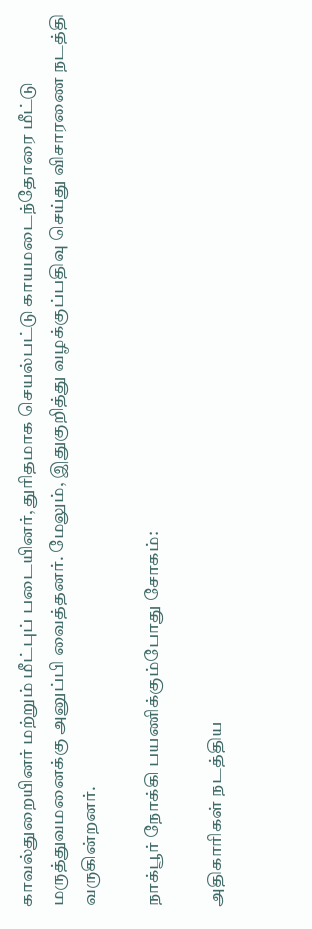காவல்துறையினர் மற்றும் மீட்புப் படையினர், துரிதமாக செயல்பட்டு காயமடைந்தோரை மீட்டு மருத்துவமனைக்கு அனுப்பி வைத்தனர். மேலும், இதுகுறித்து வழக்குப்பதிவு செய்து விசாரணை நடத்தி வருகின்றனர்.

நாக்பூர் நோக்கி பயணிக்கும்போது சோகம்:

அதிகாரிகள் நடத்திய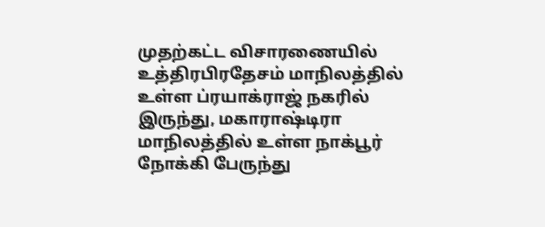முதற்கட்ட விசாரணையில் உத்திரபிரதேசம் மாநிலத்தில் உள்ள ப்ரயாக்ராஜ் நகரில் இருந்து, மகாராஷ்டிரா மாநிலத்தில் உள்ள நாக்பூர் நோக்கி பேருந்து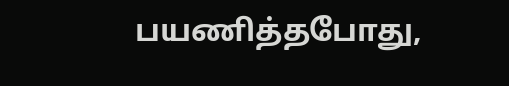பயணித்தபோது,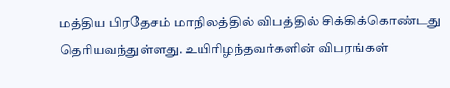மத்திய பிரதேசம் மாநிலத்தில் விபத்தில் சிக்கிக்கொண்டது தெரியவந்துள்ளது. உயிரிழந்தவர்களின் விபரங்கள்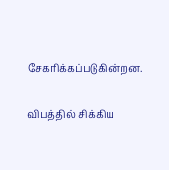சேகரிக்கப்படுகின்றன.

விபத்தில் சிக்கிய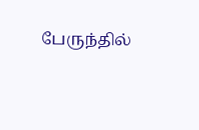பேருந்தில்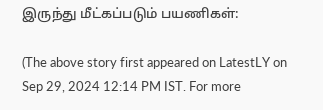இருந்து மீட்கப்படும் பயணிகள்:

(The above story first appeared on LatestLY on Sep 29, 2024 12:14 PM IST. For more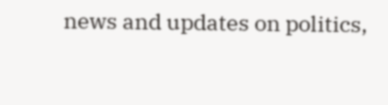news and updates on politics,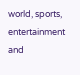world, sports, entertainment and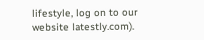lifestyle, log on to our website latestly.com).